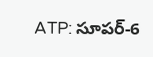ATP: సూపర్-6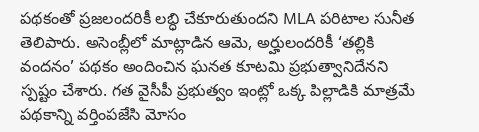పథకంతో ప్రజలందరికీ లబ్ధి చేకూరుతుందని MLA పరిటాల సునీత తెలిపారు. అసెంబ్లీలో మాట్లాడిన ఆమె, అర్హులందరికీ ‘తల్లికి వందనం’ పథకం అందించిన ఘనత కూటమి ప్రభుత్వానిదేనని స్పష్టం చేశారు. గత వైసీపీ ప్రభుత్వం ఇంట్లో ఒక్క పిల్లాడికి మాత్రమే పథకాన్ని వర్తింపజేసి మోసం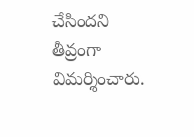చేసిందని తీవ్రంగా విమర్శించారు.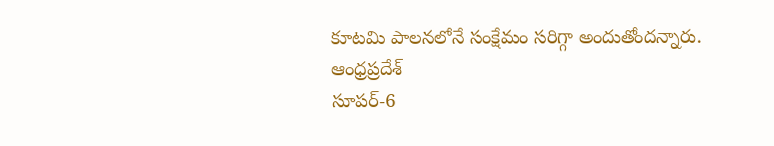కూటమి పాలనలోనే సంక్షేమం సరిగ్గా అందుతోందన్నారు.
ఆంధ్రప్రదేశ్
సూపర్-6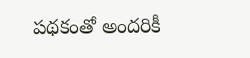పథకంతో అందరికీ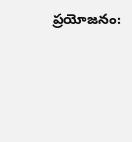ప్రయోజనం: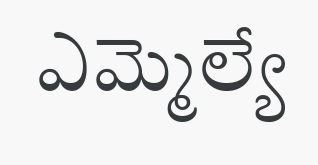ఎమ్మెల్యే